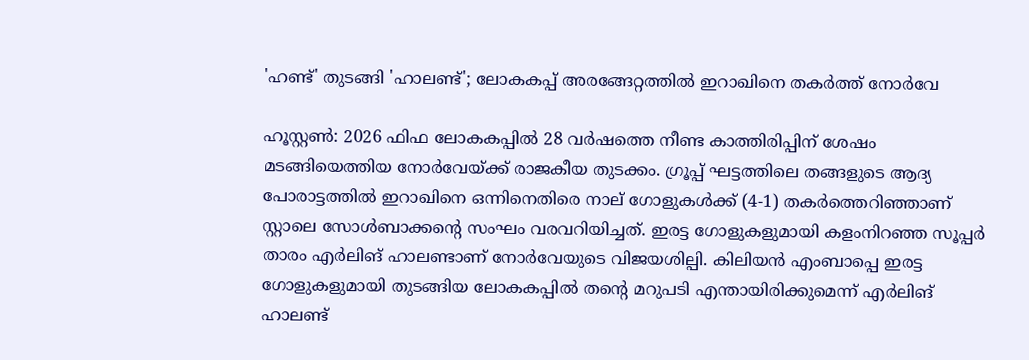'ഹണ്ട്' തുടങ്ങി 'ഹാലണ്ട്'; ലോകകപ്പ് അരങ്ങേറ്റത്തിൽ ഇറാഖിനെ തകർത്ത് നോർവേ

ഹൂസ്റ്റൺ: 2026 ഫിഫ ലോകകപ്പിൽ 28 വർഷത്തെ നീണ്ട കാത്തിരിപ്പിന് ശേഷം മടങ്ങിയെത്തിയ നോർവേയ്ക്ക് രാജകീയ തുടക്കം. ഗ്രൂപ്പ് ഘട്ടത്തിലെ തങ്ങളുടെ ആദ്യ പോരാട്ടത്തിൽ ഇറാഖിനെ ഒന്നിനെതിരെ നാല് ഗോളുകൾക്ക് (4-1) തകർത്തെറിഞ്ഞാണ് സ്റ്റാലെ സോൾബാക്കന്റെ സംഘം വരവറിയിച്ചത്. ഇരട്ട ഗോളുകളുമായി കളംനിറഞ്ഞ സൂപ്പർ താരം എർലിങ് ഹാലണ്ടാണ് നോർവേയുടെ വിജയശില്പി. കിലിയൻ എംബാപ്പെ ഇരട്ട ഗോളുകളുമായി തുടങ്ങിയ ലോകകപ്പിൽ തന്റെ മറുപടി എന്തായിരിക്കുമെന്ന് എർലിങ് ഹാലണ്ട്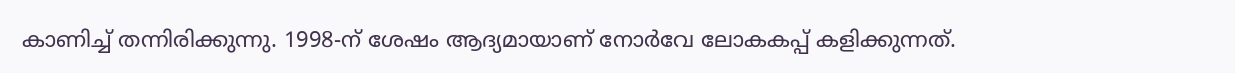കാണിച്ച് തന്നിരിക്കുന്നു. 1998-ന് ശേഷം ആദ്യമായാണ് നോർവേ ലോകകപ്പ് കളിക്കുന്നത്.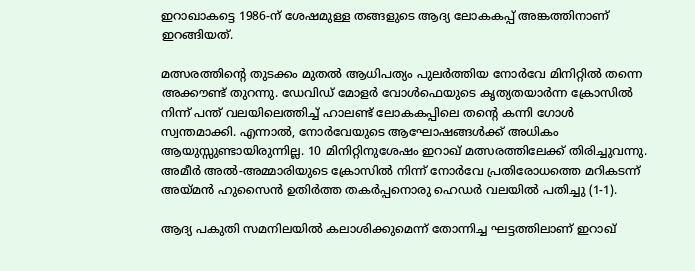ഇറാഖാകട്ടെ 1986-ന് ശേഷമുള്ള തങ്ങളുടെ ആദ്യ ലോകകപ്പ് അങ്കത്തിനാണ് ഇറങ്ങിയത്.

മത്സരത്തിന്റെ തുടക്കം മുതൽ ആധിപത്യം പുലർത്തിയ നോർവേ മിനിറ്റിൽ തന്നെ അക്കൗണ്ട് തുറന്നു. ഡേവിഡ് മോളർ വോൾഫെയുടെ കൃത്യതയാർന്ന ക്രോസിൽ നിന്ന് പന്ത് വലയിലെത്തിച്ച് ഹാലണ്ട് ലോകകപ്പിലെ തന്റെ കന്നി ഗോൾ സ്വന്തമാക്കി. എന്നാൽ, നോർവേയുടെ ആഘോഷങ്ങൾക്ക് അധികം ആയുസ്സുണ്ടായിരുന്നില്ല. 10 മിനിറ്റിനുശേഷം ഇറാഖ് മത്സരത്തിലേക്ക് തിരിച്ചുവന്നു. അമീർ അൽ-അമ്മാരിയുടെ ക്രോസിൽ നിന്ന് നോർവേ പ്രതിരോധത്തെ മറികടന്ന് അയ്മൻ ഹുസൈൻ ഉതിർത്ത തകർപ്പനൊരു ഹെഡർ വലയിൽ പതിച്ചു (1-1).

ആദ്യ പകുതി സമനിലയിൽ കലാശിക്കുമെന്ന് തോന്നിച്ച ഘട്ടത്തിലാണ് ഇറാഖ്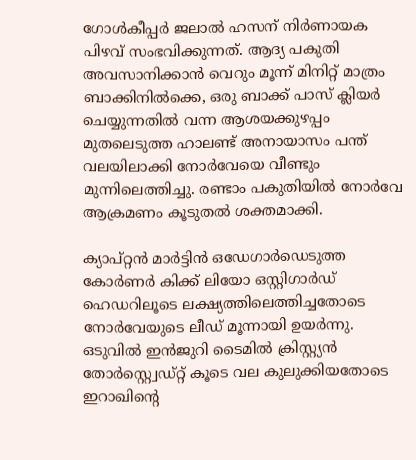ഗോൾകീപ്പർ ജലാൽ ഹസന് നിർണായക പിഴവ് സംഭവിക്കുന്നത്. ആദ്യ പകുതി അവസാനിക്കാൻ വെറും മൂന്ന് മിനിറ്റ് മാത്രം ബാക്കിനിൽക്കെ, ഒരു ബാക്ക് പാസ് ക്ലിയർ ചെയ്യുന്നതിൽ വന്ന ആശയക്കുഴപ്പം മുതലെടുത്ത ഹാലണ്ട് അനായാസം പന്ത് വലയിലാക്കി നോർവേയെ വീണ്ടും മുന്നിലെത്തിച്ചു. രണ്ടാം പകുതിയിൽ നോർവേ ആക്രമണം കൂടുതൽ ശക്തമാക്കി.

ക്യാപ്റ്റൻ മാർട്ടിൻ ഒഡേഗാർഡെടുത്ത കോർണർ കിക്ക് ലിയോ ഒസ്റ്റിഗാർഡ് ഹെഡറിലൂടെ ലക്ഷ്യത്തിലെത്തിച്ചതോടെ നോർവേയുടെ ലീഡ് മൂന്നായി ഉയർന്നു. ഒടുവിൽ ഇൻജുറി ടൈമിൽ ക്രിസ്റ്റ്യൻ തോർസ്റ്റ്വെഡ്റ്റ് കൂടെ വല കുലുക്കിയതോടെ ഇറാഖിന്റെ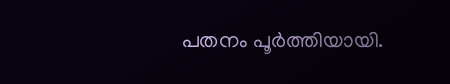പതനം പൂർത്തിയായി.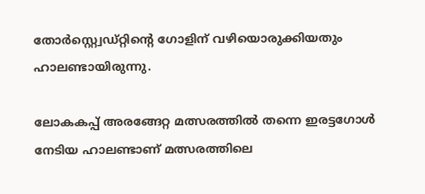തോർസ്റ്റ്വെഡ്റ്റിന്റെ ഗോളിന് വഴിയൊരുക്കിയതും ഹാലണ്ടായിരുന്നു.

ലോകകപ്പ് അരങ്ങേറ്റ മത്സരത്തിൽ തന്നെ ഇരട്ടഗോൾ നേടിയ ഹാലണ്ടാണ് മത്സരത്തിലെ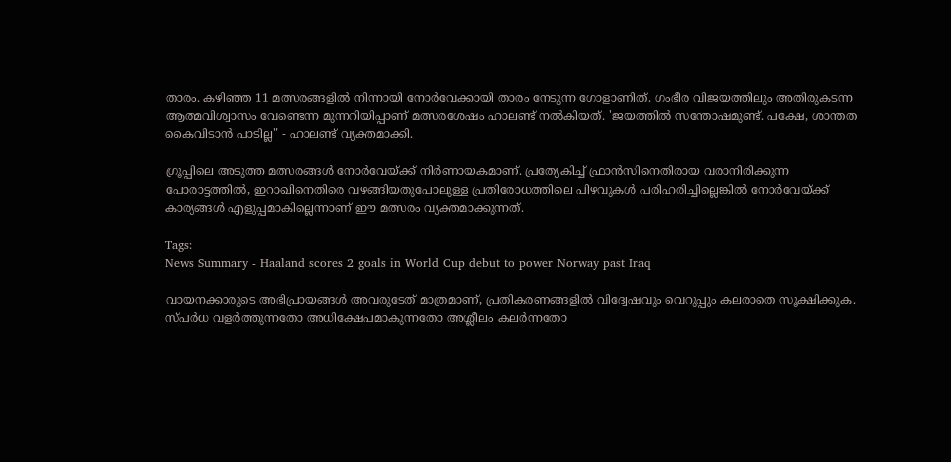താരം. കഴിഞ്ഞ 11 മത്സരങ്ങളിൽ നിന്നായി നോർവേക്കായി താരം നേടുന്ന ഗോളാണിത്. ഗംഭീര വിജയത്തിലും അതിരുകടന്ന ആത്മവിശ്വാസം വേണ്ടെന്ന മുന്നറിയിപ്പാണ് മത്സരശേഷം ഹാലണ്ട് നൽകിയത്. 'ജയത്തിൽ സന്തോഷമുണ്ട്. പക്ഷേ, ശാന്തത കൈവിടാൻ പാടില്ല" - ഹാലണ്ട് വ്യക്തമാക്കി.

ഗ്രൂപ്പിലെ അടുത്ത മത്സരങ്ങൾ നോർവേയ്ക്ക് നിർണായകമാണ്. പ്രത്യേകിച്ച് ഫ്രാൻസിനെതിരായ വരാനിരിക്കുന്ന പോരാട്ടത്തിൽ, ഇറാഖിനെതിരെ വഴങ്ങിയതുപോലുള്ള പ്രതിരോധത്തിലെ പിഴവുകൾ പരിഹരിച്ചില്ലെങ്കിൽ നോർവേയ്ക്ക് കാര്യങ്ങൾ എളുപ്പമാകില്ലെന്നാണ് ഈ മത്സരം വ്യക്തമാക്കുന്നത്.

Tags:
News Summary - Haaland scores 2 goals in World Cup debut to power Norway past Iraq

വായനക്കാരുടെ അഭിപ്രായങ്ങള്‍ അവരുടേത് മാത്രമാണ്, പ്രതികരണങ്ങളിൽ വിദ്വേഷവും വെറുപ്പും കലരാതെ സൂക്ഷിക്കുക. സ്പർധ വളർത്തുന്നതോ അധിക്ഷേപമാകുന്നതോ അശ്ലീലം കലർന്നതോ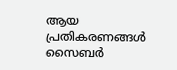ആയ പ്രതികരണങ്ങൾ സൈബർ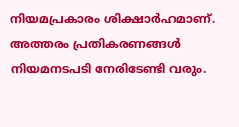നിയമപ്രകാരം ശിക്ഷാർഹമാണ്. അത്തരം പ്രതികരണങ്ങൾ നിയമനടപടി നേരിടേണ്ടി വരും.